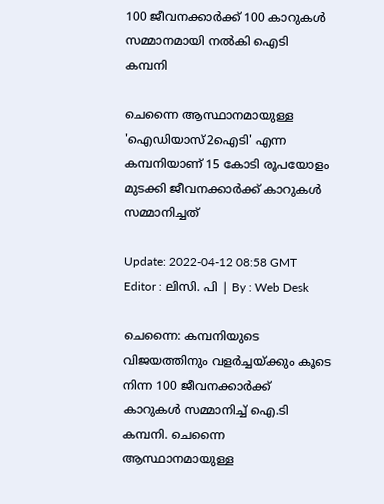100 ജീവനക്കാർക്ക് 100 കാറുകൾ സമ്മാനമായി നൽകി ഐടി കമ്പനി

ചെന്നൈ ആസ്ഥാനമായുള്ള 'ഐഡിയാസ്2ഐടി' എന്ന കമ്പനിയാണ് 15 കോടി രൂപയോളം മുടക്കി ജീവനക്കാര്‍ക്ക് കാറുകൾ സമ്മാനിച്ചത്

Update: 2022-04-12 08:58 GMT
Editor : ലിസി. പി | By : Web Desk

ചെന്നൈ: കമ്പനിയുടെ വിജയത്തിനും വളർച്ചയ്ക്കും കൂടെ നിന്ന 100 ജീവനക്കാർക്ക് കാറുകൾ സമ്മാനിച്ച് ഐ.ടി കമ്പനി. ചെന്നൈ ആസ്ഥാനമായുള്ള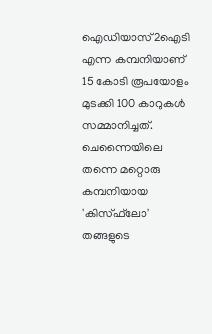ഐഡിയാസ്2ഐടി എന്ന കമ്പനിയാണ് 15 കോടി രൂപയോളം മുടക്കി 100 കാറുകൾ സമ്മാനിച്ചത്.  ചെന്നൈയിലെ തന്നെ മറ്റൊരു കമ്പനിയായ 'കിസ്ഫ്‌ലോ' തങ്ങളുടെ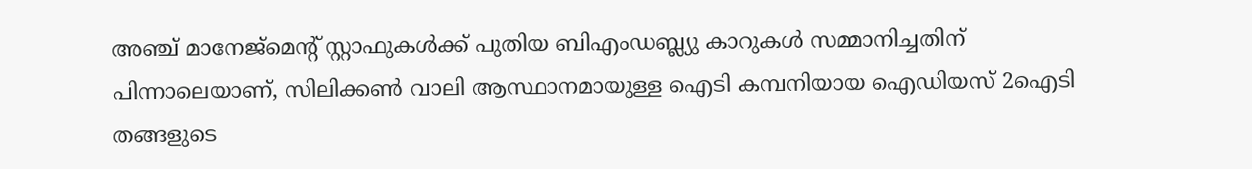അഞ്ച് മാനേജ്മെന്റ് സ്റ്റാഫുകൾക്ക് പുതിയ ബിഎംഡബ്ല്യു കാറുകൾ സമ്മാനിച്ചതിന് പിന്നാലെയാണ്, സിലിക്കൺ വാലി ആസ്ഥാനമായുള്ള ഐടി കമ്പനിയായ ഐഡിയസ് 2ഐടി തങ്ങളുടെ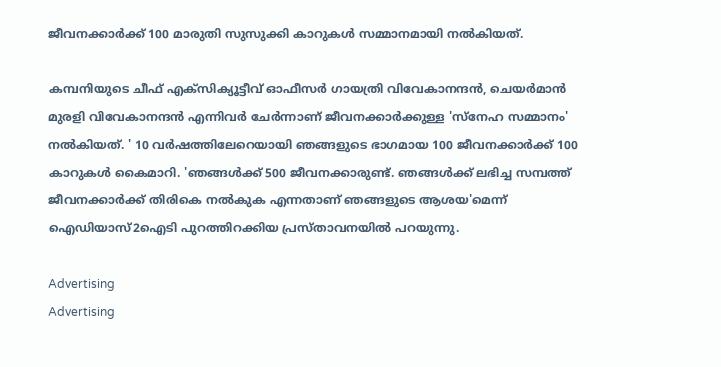ജീവനക്കാർക്ക് 100 മാരുതി സുസുക്കി കാറുകൾ സമ്മാനമായി നൽകിയത്.

കമ്പനിയുടെ ചീഫ് എക്സിക്യൂട്ടീവ് ഓഫീസർ ഗായത്രി വിവേകാനന്ദൻ, ചെയർമാൻ മുരളി വിവേകാനന്ദൻ എന്നിവർ ചേർന്നാണ് ജീവനക്കാർക്കുള്ള 'സ്‌നേഹ സമ്മാനം' നൽകിയത്. ' 10 വർഷത്തിലേറെയായി ഞങ്ങളുടെ ഭാഗമായ 100 ജീവനക്കാർക്ക് 100 കാറുകൾ കൈമാറി. 'ഞങ്ങൾക്ക് 500 ജീവനക്കാരുണ്ട്. ഞങ്ങൾക്ക് ലഭിച്ച സമ്പത്ത് ജീവനക്കാർക്ക് തിരികെ നൽകുക എന്നതാണ് ഞങ്ങളുടെ ആശയ'മെന്ന് ഐഡിയാസ്2ഐടി പുറത്തിറക്കിയ പ്രസ്താവനയിൽ പറയുന്നു.

Advertising
Advertising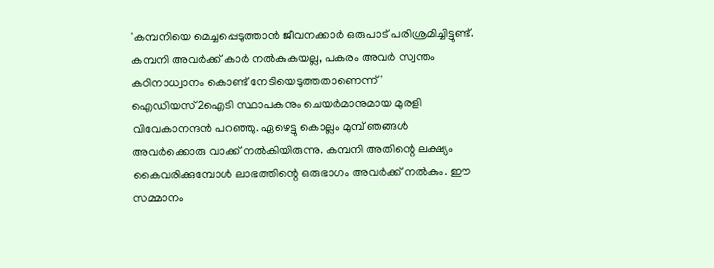'കമ്പനിയെ മെച്ചപ്പെടുത്താൻ ജീവനക്കാർ ഒരുപാട് പരിശ്രമിച്ചിട്ടുണ്ട്. കമ്പനി അവർക്ക് കാർ നൽകുകയല്ല, പകരം അവർ സ്വന്തം കഠിനാധ്വാനം കൊണ്ട് നേടിയെടുത്തതാണെന്ന് ' ഐഡിയസ്2ഐടി സ്ഥാപകനും ചെയർമാനുമായ മുരളി വിവേകാനന്ദൻ പറഞ്ഞു. ഏഴെട്ടു കൊല്ലം മുമ്പ് ഞങ്ങൾ അവർക്കൊരു വാക്ക് നൽകിയിരുന്നു. കമ്പനി അതിന്റെ ലക്ഷ്യം കൈവരിക്കുമ്പോൾ ലാഭത്തിന്റെ ഒരുഭാഗം അവർക്ക് നൽകും. ഈ സമ്മാനം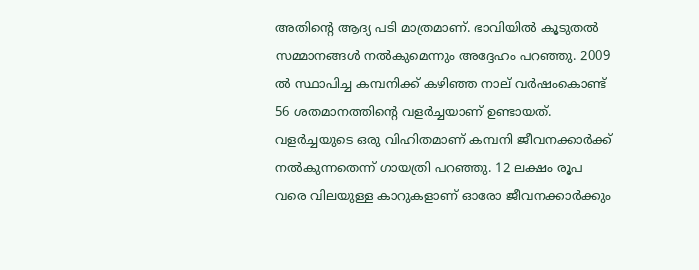അതിന്റെ ആദ്യ പടി മാത്രമാണ്. ഭാവിയിൽ കൂടുതൽ സമ്മാനങ്ങൾ നൽകുമെന്നും അദ്ദേഹം പറഞ്ഞു. 2009 ൽ സ്ഥാപിച്ച കമ്പനിക്ക് കഴിഞ്ഞ നാല് വര്‍ഷംകൊണ്ട് 56 ശതമാനത്തിന്റെ വള‍ര്‍ച്ചയാണ് ഉണ്ടായത്. വള‍ര്‍ച്ചയുടെ ഒരു വിഹിതമാണ് കമ്പനി ജീവനക്കാര്‍ക്ക് നൽകുന്നതെന്ന് ഗായത്രി പറഞ്ഞു. 12 ലക്ഷം രൂപ വരെ വിലയുള്ള കാറുകളാണ് ഓരോ ജീവനക്കാര്‍ക്കും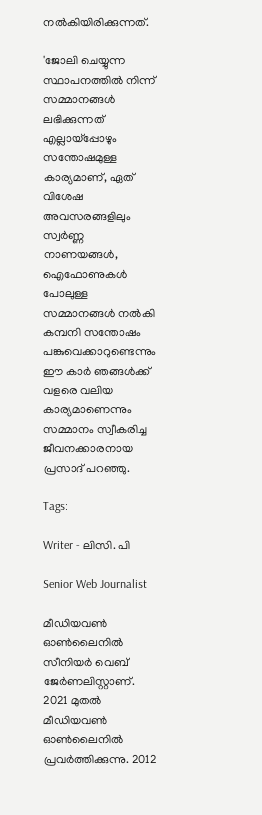നൽകിയിരിക്കുന്നത്.

'ജോലി ചെയ്യുന്ന സ്ഥാപനത്തിൽ നിന്ന് സമ്മാനങ്ങൾ ലഭിക്കുന്നത് എല്ലായ്‌പ്പോഴും സന്തോഷമുള്ള കാര്യമാണ്, ഏത് വിശേഷ അവസരങ്ങളിലും സ്വർണ്ണ നാണയങ്ങൾ, ഐഫോണുകൾ പോലുള്ള സമ്മാനങ്ങൾ നൽകി കമ്പനി സന്തോഷം പങ്കുവെക്കാറുണ്ടെന്നും ഈ കാർ ഞങ്ങൾക്ക് വളരെ വലിയ കാര്യമാണെന്നും സമ്മാനം സ്വീകരിച്ച ജീവനക്കാരനായ പ്രസാദ് പറഞ്ഞു.

Tags:

Writer - ലിസി. പി

Senior Web Journalist

മീഡിയവൺ ഓൺലൈനിൽ സീനിയർ വെബ് ജേർണലിസ്റ്റാണ്. 2021 മുതൽ മീഡിയവൺ ഓൺലൈനിൽ പ്രവർത്തിക്കുന്നു. 2012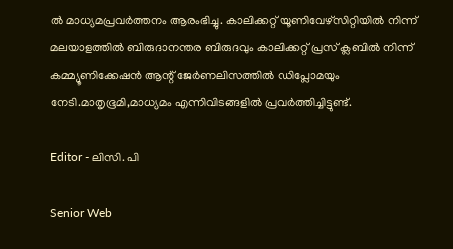ല്‍ മാധ്യമപ്രവര്‍ത്തനം ആരംഭിച്ചു. കാലിക്കറ്റ് യൂണിവേഴ്‌സിറ്റിയിൽ നിന്ന് മലയാളത്തിൽ ബിരുദാനന്തര ബിരുദവും കാലിക്കറ്റ് പ്രസ് ക്ലബിൽ നിന്ന് കമ്മ്യൂണിക്കേഷൻ ആന്റ് ജേർണലിസത്തിൽ ഡിപ്ലോമയും നേടി.മാതൃഭൂമി,മാധ്യമം എന്നിവിടങ്ങളിൽ പ്രവർത്തിച്ചിട്ടുണ്ട്.

Editor - ലിസി. പി

Senior Web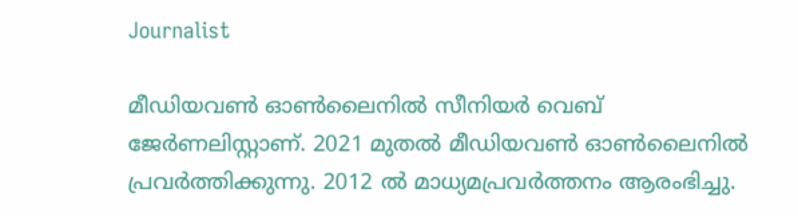Journalist

മീഡിയവൺ ഓൺലൈനിൽ സീനിയർ വെബ് ജേർണലിസ്റ്റാണ്. 2021 മുതൽ മീഡിയവൺ ഓൺലൈനിൽ പ്രവർത്തിക്കുന്നു. 2012 ല്‍ മാധ്യമപ്രവര്‍ത്തനം ആരംഭിച്ചു.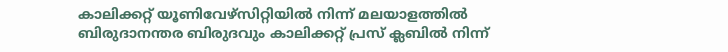കാലിക്കറ്റ് യൂണിവേഴ്‌സിറ്റിയിൽ നിന്ന് മലയാളത്തിൽ ബിരുദാനന്തര ബിരുദവും കാലിക്കറ്റ് പ്രസ് ക്ലബിൽ നിന്ന്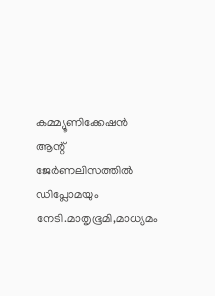കമ്മ്യൂണിക്കേഷൻ ആന്റ് ജേർണലിസത്തിൽ ഡിപ്ലോമയും നേടി.മാതൃഭൂമി,മാധ്യമം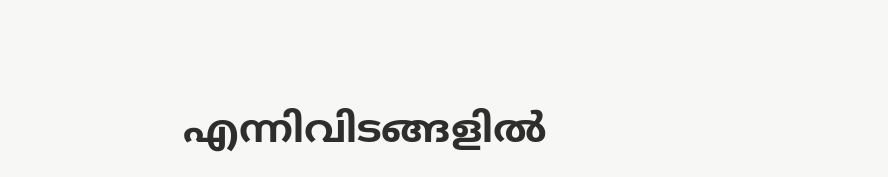എന്നിവിടങ്ങളിൽ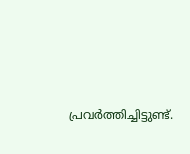പ്രവർത്തിച്ചിട്ടുണ്ട്.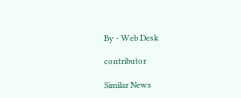By - Web Desk

contributor

Similar News